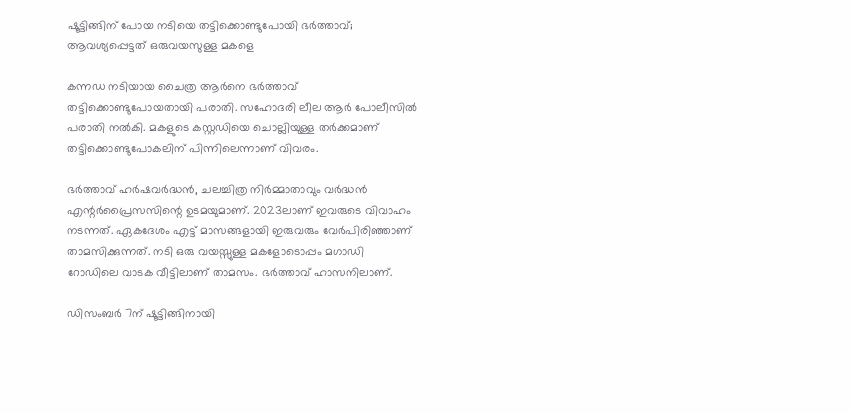ഷൂട്ടിങ്ങിന് പോയ നടിയെ തട്ടിക്കൊണ്ടുപോയി ഭർത്താവ്; ആവശ്യപ്പെട്ടത് ഒരുവയസുള്ള മകളെ

കന്നഡ നടിയായ ചൈത്ര ആർനെ ഭർത്താവ് തട്ടിക്കൊണ്ടുപോയതായി പരാതി. സഹോദരി ലീല ആർ പോലീസിൽ പരാതി നൽകി. മകളുടെ കസ്റ്റഡിയെ ചൊല്ലിയുള്ള തർക്കമാണ് തട്ടിക്കൊണ്ടുപോകലിന് പിന്നിലെന്നാണ് വിവരം.

ഭർത്താവ് ഹർഷവർദ്ധൻ, ചലച്ചിത്ര നിർമ്മാതാവും വർദ്ധൻ എന്റർപ്രൈസസിന്റെ ഉടമയുമാണ്. 2023ലാണ് ഇവരുടെ വിവാഹം നടന്നത്. ഏകദേശം എട്ട് മാസങ്ങളായി ഇരുവരും വേർപിരിഞ്ഞാണ് താമസിക്കുന്നത്. നടി ഒരു വയസ്സുള്ള മകളോടൊപ്പം മഗാഡി റോഡിലെ വാടക വീട്ടിലാണ് താമസം. ഭർത്താവ് ഹാസനിലാണ്.

ഡിസംബർ 7ന് ഷൂട്ടിങ്ങിനായി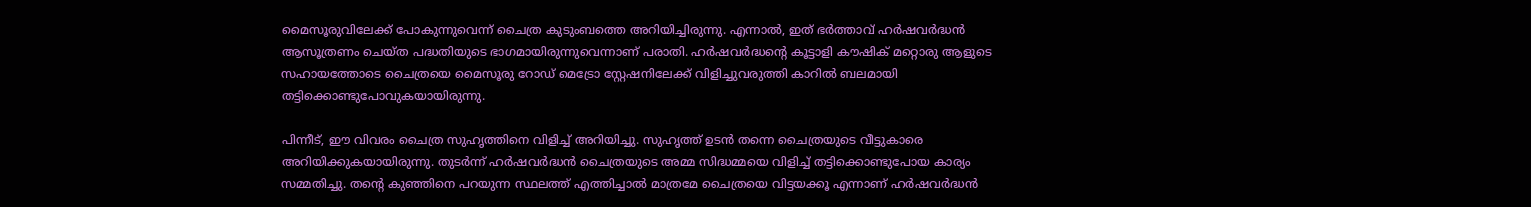മൈസൂരുവിലേക്ക് പോകുന്നുവെന്ന് ചൈത്ര കുടുംബത്തെ അറിയിച്ചിരുന്നു. എന്നാൽ, ഇത് ഭർത്താവ് ഹർഷവർദ്ധൻ ആസൂത്രണം ചെയ്ത പദ്ധതിയുടെ ഭാഗമായിരുന്നുവെന്നാണ് പരാതി. ഹർഷവർദ്ധന്റെ കൂട്ടാളി കൗഷിക് മറ്റൊരു ആളുടെ സഹായത്തോടെ ചൈത്രയെ മൈസൂരു റോഡ് മെട്രോ സ്റ്റേഷനിലേക്ക് വിളിച്ചുവരുത്തി കാറിൽ ബലമായി തട്ടിക്കൊണ്ടുപോവുകയായിരുന്നു.

പിന്നീട്, ഈ വിവരം ചൈത്ര സുഹൃത്തിനെ വിളിച്ച് അറിയിച്ചു. സുഹൃത്ത് ഉടൻ തന്നെ ചൈത്രയുടെ വീട്ടുകാരെ അറിയിക്കുകയായിരുന്നു. തുടർന്ന് ഹർഷവർദ്ധൻ ചൈത്രയുടെ അമ്മ സിദ്ധമ്മയെ വിളിച്ച് തട്ടിക്കൊണ്ടുപോയ കാര്യം സമ്മതിച്ചു. തന്റെ കുഞ്ഞിനെ പറയുന്ന സ്ഥലത്ത് എത്തിച്ചാൽ മാത്രമേ ചൈത്രയെ വിട്ടയക്കൂ എന്നാണ് ഹർഷവർദ്ധൻ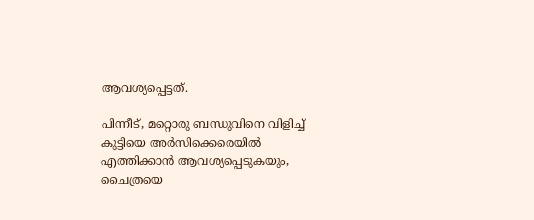ആവശ്യപ്പെട്ടത്.

പിന്നീട്, മറ്റൊരു ബന്ധുവിനെ വിളിച്ച് കുട്ടിയെ അർസിക്കെരെയിൽ എത്തിക്കാൻ ആവശ്യപ്പെടുകയും, ചൈത്രയെ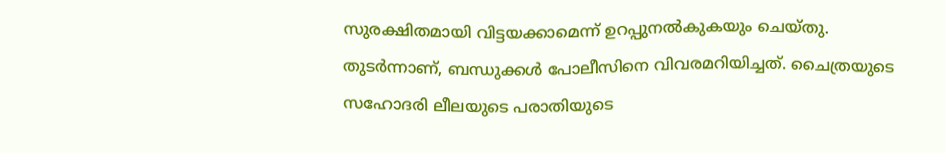സുരക്ഷിതമായി വിട്ടയക്കാമെന്ന് ഉറപ്പുനൽകുകയും ചെയ്തു. തുടർന്നാണ്, ബന്ധുക്കൾ പോലീസിനെ വിവരമറിയിച്ചത്. ചൈത്രയുടെ സഹോദരി ലീലയുടെ പരാതിയുടെ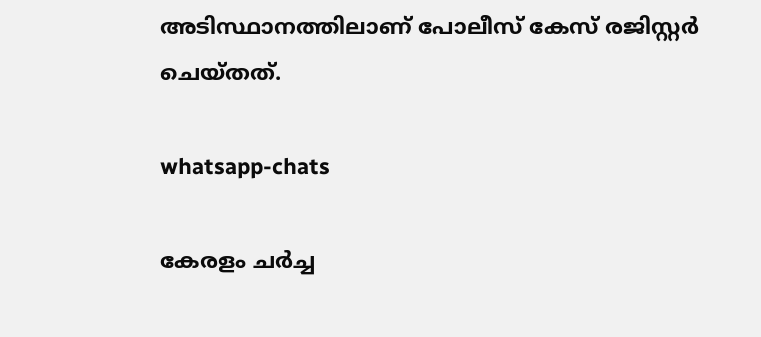അടിസ്ഥാനത്തിലാണ് പോലീസ് കേസ് രജിസ്റ്റർ ചെയ്തത്.

whatsapp-chats

കേരളം ചർച്ച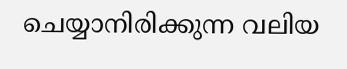ചെയ്യാനിരിക്കുന്ന വലിയ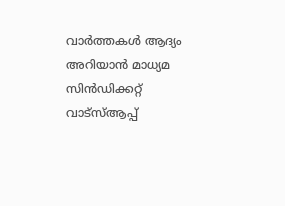വാർത്തകൾ ആദ്യം അറിയാൻ മാധ്യമ സിൻഡിക്കറ്റ് വാട്സ്ആപ്പ്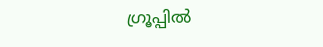ഗ്രൂപ്പിൽ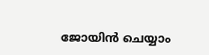ജോയിൻ ചെയ്യാം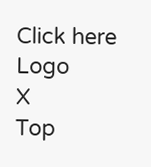Click here
Logo
X
Top